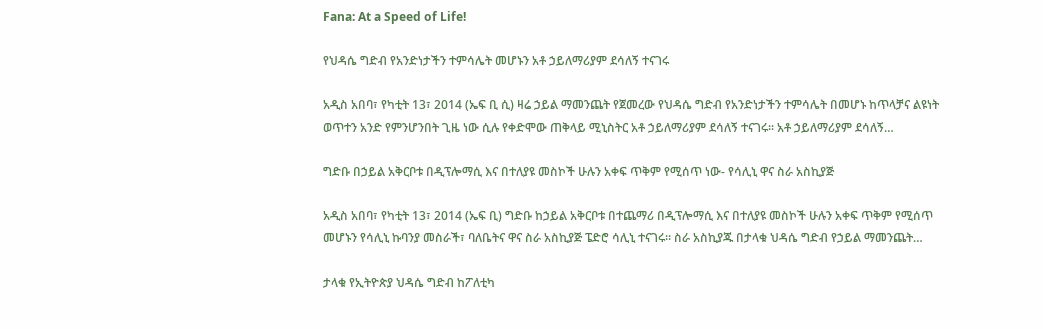Fana: At a Speed of Life!

የህዳሴ ግድብ የአንድነታችን ተምሳሌት መሆኑን አቶ ኃይለማሪያም ደሳለኝ ተናገሩ

አዲስ አበባ፣ የካቲት 13፣ 2014 (ኤፍ ቢ ሲ) ዛሬ ኃይል ማመንጨት የጀመረው የህዳሴ ግድብ የአንድነታችን ተምሳሌት በመሆኑ ከጥላቻና ልዩነት ወጥተን አንድ የምንሆንበት ጊዜ ነው ሲሉ የቀድሞው ጠቅላይ ሚኒስትር አቶ ኃይለማሪያም ደሳለኝ ተናገሩ፡፡ አቶ ኃይለማሪያም ደሳለኝ…

ግድቡ በኃይል አቅርቦቱ በዲፕሎማሲ እና በተለያዩ መስኮች ሁሉን አቀፍ ጥቅም የሚሰጥ ነው- የሳሊኒ ዋና ስራ አስኪያጅ

አዲስ አበባ፣ የካቲት 13፣ 2014 (ኤፍ ቢ) ግድቡ ከኃይል አቅርቦቱ በተጨማሪ በዲፕሎማሲ እና በተለያዩ መስኮች ሁሉን አቀፍ ጥቅም የሚሰጥ መሆኑን የሳሊኒ ኩባንያ መስራች፣ ባለቤትና ዋና ስራ አስኪያጅ ፔድሮ ሳሊኒ ተናገሩ፡፡ ስራ አስኪያጁ በታላቁ ህዳሴ ግድብ የኃይል ማመንጨት…

ታላቁ የኢትዮጵያ ህዳሴ ግድብ ከፖለቲካ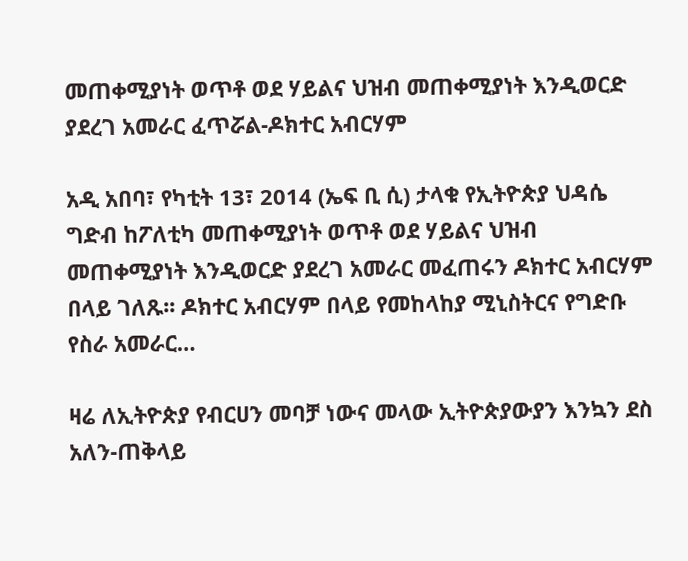መጠቀሚያነት ወጥቶ ወደ ሃይልና ህዝብ መጠቀሚያነት እንዲወርድ ያደረገ አመራር ፈጥሯል-ዶክተር አብርሃም

አዲ አበባ፣ የካቲት 13፣ 2014 (ኤፍ ቢ ሲ) ታላቁ የኢትዮጵያ ህዳሴ ግድብ ከፖለቲካ መጠቀሚያነት ወጥቶ ወደ ሃይልና ህዝብ መጠቀሚያነት እንዲወርድ ያደረገ አመራር መፈጠሩን ዶክተር አብርሃም በላይ ገለጹ፡፡ ዶክተር አብርሃም በላይ የመከላከያ ሚኒስትርና የግድቡ የስራ አመራር…

ዛሬ ለኢትዮጵያ የብርሀን መባቻ ነውና መላው ኢትዮጵያውያን እንኳን ደስ አለን-ጠቅላይ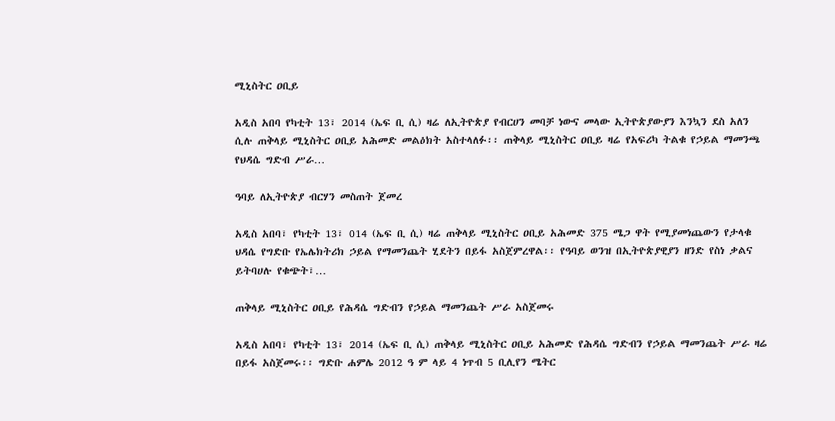ሚኒስትር ዐቢይ

አዲስ አበባ የካቲት 13፣ 2014 (ኤፍ ቢ ሲ) ዛሬ ለኢትዮጵያ የብርሀን መባቻ ነውና መላው ኢትዮጵያውያን እንኳን ደስ አለን ሲሉ ጠቅላይ ሚኒስትር ዐቢይ አሕመድ መልዕክት አስተላለፉ፡፡ ጠቅላይ ሚኒስትር ዐቢይ ዛሬ የአፍሪካ ትልቁ የኃይል ማመንጫ የህዳሴ ግድብ ሥራ…

ዓባይ ለኢትዮጵያ ብርሃን መስጠት ጀመረ

አዲስ አበባ፣ የካቲት 13፣ 014 (ኤፍ ቢ ሲ) ዛሬ ጠቅላይ ሚኒስትር ዐቢይ አሕመድ 375 ሜጋ ዋት የሚያመነጨውን የታላቁ ህዳሴ የግድቡ የኤሌክትሪክ ኃይል የማመንጨት ሂደትን በይፋ አስጀምረዋል፡፡ የዓባይ ወንዝ በኢትዮጵያዊያን ዘንድ የስነ ቃልና ይትባሀሉ የቁጭት፣…

ጠቅላይ ሚኒስትር ዐቢይ የሕዳሴ ግድብን የኃይል ማመንጨት ሥራ አስጀመሩ

አዲስ አበባ፣ የካቲት 13፣ 2014 (ኤፍ ቢ ሲ) ጠቅላይ ሚኒስትር ዐቢይ አሕመድ የሕዳሴ ግድብን የኃይል ማመንጨት ሥራ ዛሬ በይፋ አስጀመሩ፡፡ ግድቡ ሐምሌ 2012 ዓ ም ላይ 4 ነጥብ 5 ቢሊየን ሜትር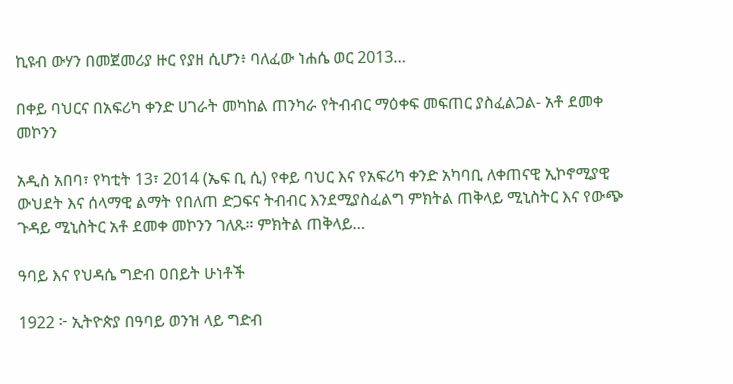ኪዩብ ውሃን በመጀመሪያ ዙር የያዘ ሲሆን፥ ባለፈው ነሐሴ ወር 2013…

በቀይ ባህርና በአፍሪካ ቀንድ ሀገራት መካከል ጠንካራ የትብብር ማዕቀፍ መፍጠር ያስፈልጋል- አቶ ደመቀ መኮንን

አዲስ አበባ፣ የካቲት 13፣ 2014 (ኤፍ ቢ ሲ) የቀይ ባህር እና የአፍሪካ ቀንድ አካባቢ ለቀጠናዊ ኢኮኖሚያዊ ውህደት እና ሰላማዊ ልማት የበለጠ ድጋፍና ትብብር እንደሚያስፈልግ ምክትል ጠቅላይ ሚኒስትር እና የውጭ ጉዳይ ሚኒስትር አቶ ደመቀ መኮንን ገለጹ። ምክትል ጠቅላይ…

ዓባይ እና የህዳሴ ግድብ ዐበይት ሁነቶች

1922 ፦ ኢትዮጵያ በዓባይ ወንዝ ላይ ግድብ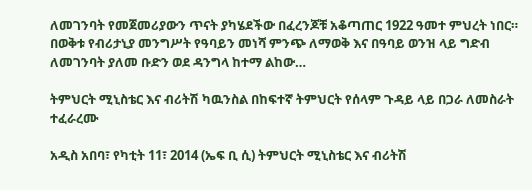ለመገንባት የመጀመሪያውን ጥናት ያካሄደችው በፈረንጆቹ አቆጣጠር 1922 ዓመተ ምህረት ነበር። በወቅቱ የብሪታኒያ መንግሥት የዓባይን መነሻ ምንጭ ለማወቅ እና በዓባይ ወንዝ ላይ ግድብ ለመገንባት ያለመ ቡድን ወደ ዳንግላ ከተማ ልከው…

ትምህርት ሚኒስቴር እና ብሪትሽ ካዉንስል በከፍተኛ ትምህርት የሰላም ጉዳይ ላይ በጋራ ለመስራት ተፈራረሙ

አዲስ አበባ፣ የካቲት 11፣ 2014 (ኤፍ ቢ ሲ) ትምህርት ሚኒስቴር እና ብሪትሽ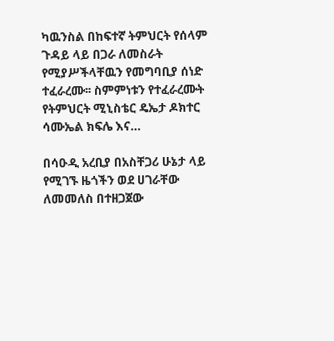ካዉንስል በከፍተኛ ትምህርት የሰላም ጉዳይ ላይ በጋራ ለመስራት የሚያሥችላቸዉን የመግባቢያ ሰነድ ተፈራረሙ፡፡ ስምምነቱን የተፈራረሙት የትምህርት ሚኒስቴር ዴኤታ ዶክተር ሳሙኤል ክፍሌ እና…

በሳዑዲ አረቢያ በአስቸጋሪ ሁኔታ ላይ የሚገኙ ዜጎችን ወደ ሀገራቸው ለመመለስ በተዘጋጀው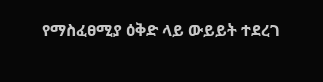የማስፈፀሚያ ዕቅድ ላይ ውይይት ተደረገ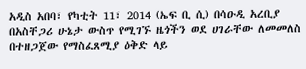አዲስ አበባ፣ የካቲት 11፣ 2014 (ኤፍ ቢ ሲ) በሳዑዲ አረቢያ በአስቸጋሪ ሁኔታ ውስጥ የሚገኙ ዜጎችን ወደ ሀገራቸው ለመመለስ በተዘጋጀው የማስፈጸሚያ ዕቅድ ላይ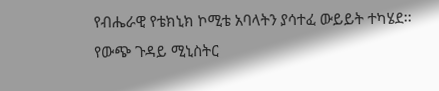የብሔራዊ የቴክኒክ ኮሚቴ አባላትን ያሳተፈ ውይይት ተካሄደ፡፡ የውጭ ጉዳይ ሚኒስትር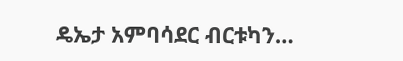ዴኤታ አምባሳደር ብርቱካን…